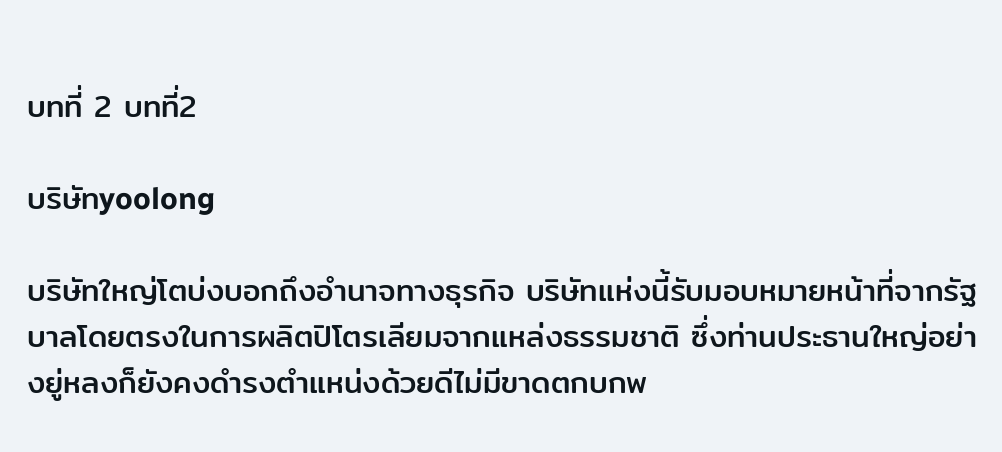บทที่ 2 บทที่2

บริษัทyoolong

บริษัทใหญ่โตบ่งบอกถึงอำนาจทางธุรกิจ บริษัทแห่งนี้รับมอบหมายหน้าที่จากรัฐบาลโดยตรงในการผลิตปิโตรเลียมจากแหล่งธรรมชาติ ซึ่งท่านประธานใหญ่อย่างยู่หลงก็ยังคงดำรงตำแหน่งด้วยดีไม่มีขาดตกบกพ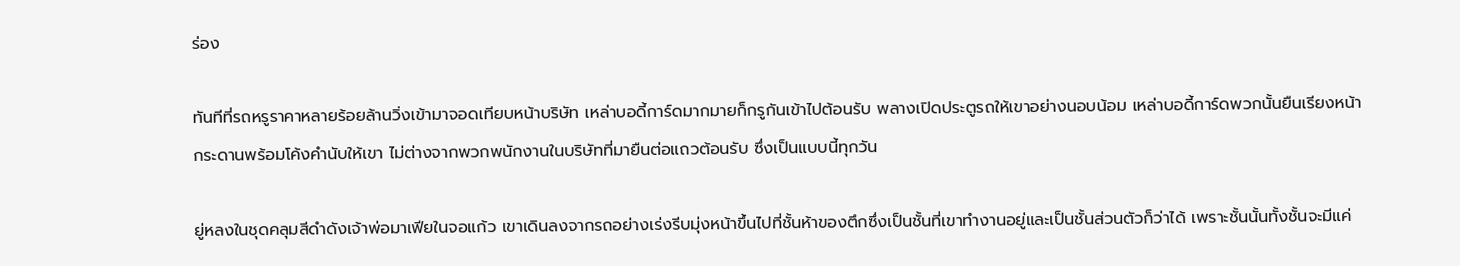ร่อง

ทันทีที่รถหรูราคาหลายร้อยล้านวิ่งเข้ามาจอดเทียบหน้าบริษัท เหล่าบอดี้การ์ดมากมายก็กรูกันเข้าไปต้อนรับ พลางเปิดประตูรถให้เขาอย่างนอบน้อม เหล่าบอดี้การ์ดพวกนั้นยืนเรียงหน้ากระดานพร้อมโค้งคำนับให้เขา ไม่ต่างจากพวกพนักงานในบริษัทที่มายืนต่อแถวต้อนรับ ซึ่งเป็นแบบนี้ทุกวัน

ยู่หลงในชุดคลุมสีดำดังเจ้าพ่อมาเฟียในจอแก้ว เขาเดินลงจากรถอย่างเร่งรีบมุ่งหน้าขึ้นไปที่ชั้นห้าของตึกซึ่งเป็นชั้นที่เขาทำงานอยู่และเป็นชั้นส่วนตัวก็ว่าได้ เพราะชั้นนั้นทั้งชั้นจะมีแค่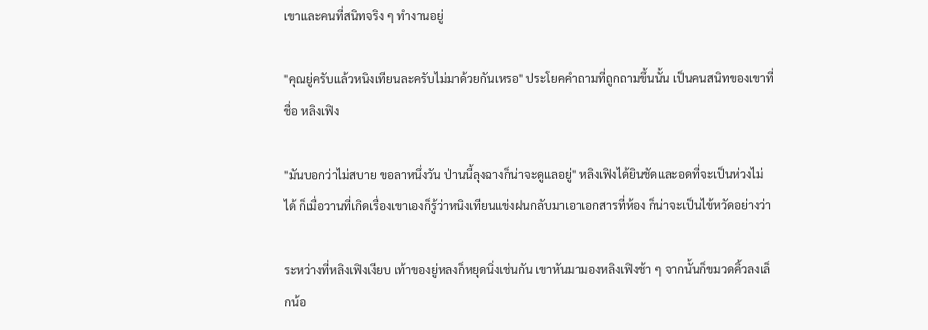เขาและคนที่สนิทจริง ๆ ทำงานอยู่

"คุณยู่ครับแล้วหนิงเทียนละครับไม่มาด้วยกันเหรอ" ประโยคคำถามที่ถูกถามขึ้นนั้น เป็นคนสนิทของเขาที่ชื่อ หลิงเฟิง

"มันบอกว่าไม่สบาย ขอลาหนึ่งวัน ป่านนี้ลุงฉางก็น่าจะดูแลอยู่" หลิงเฟิงได้ยินชัดและอดที่จะเป็นห่วงไม่ได้ ก็เมื่อวานที่เกิดเรื่องเขาเองก็รู้ว่าหนิงเทียนแข่งฝนกลับมาเอาเอกสารที่ห้อง ก็น่าจะเป็นไข้หวัดอย่างว่า

ระหว่างที่หลิงเฟิงเงียบ เท้าของยู่หลงก็หยุดนิ่งเช่นกัน เขาหันมามองหลิงเฟิงช้า ๆ จากนั้นก็ขมวดคิ้วลงเล็กน้อ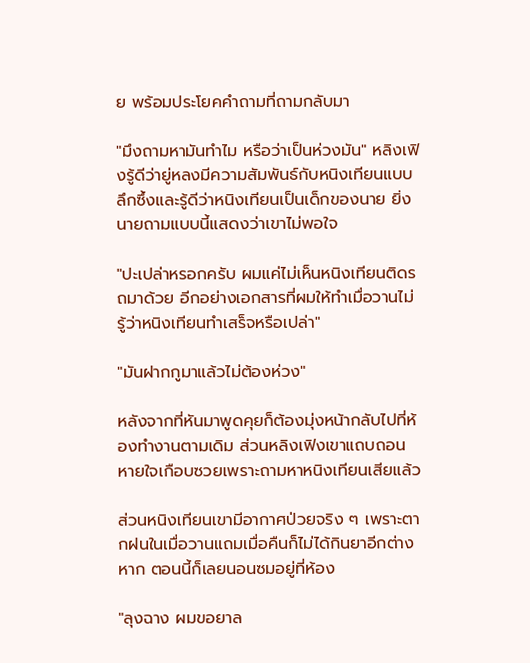ย พร้อมประโยคคำถามที่ถามกลับมา

"มึงถามหามันทำไม หรือว่าเป็นห่วงมัน" หลิงเฟิงรู้ดีว่ายู่หลงมีความสัมพันธ์กับหนิงเทียนแบบลึกซึ้งและรู้ดีว่าหนิงเทียนเป็นเด็กของนาย ยิ่งนายถามแบบนี้แสดงว่าเขาไม่พอใจ

"ปะเปล่าหรอกครับ ผมแค่ไม่เห็นหนิงเทียนติดรถมาด้วย อีกอย่างเอกสารที่ผมให้ทำเมื่อวานไม่รู้ว่าหนิงเทียนทำเสร็จหรือเปล่า"

"มันฝากกูมาแล้วไม่ต้องห่วง"

หลังจากที่หันมาพูดคุยก็ต้องมุ่งหน้ากลับไปที่ห้องทำงานตามเดิม ส่วนหลิงเฟิงเขาแถบถอนหายใจเกือบซวยเพราะถามหาหนิงเทียนเสียแล้ว

ส่วนหนิงเทียนเขามีอากาศป่วยจริง ๆ เพราะตากฝนในเมื่อวานแถมเมื่อคืนก็ไม่ได้กินยาอีกต่างหาก ตอนนี้ก็เลยนอนซมอยู่ที่ห้อง

"ลุงฉาง ผมขอยาล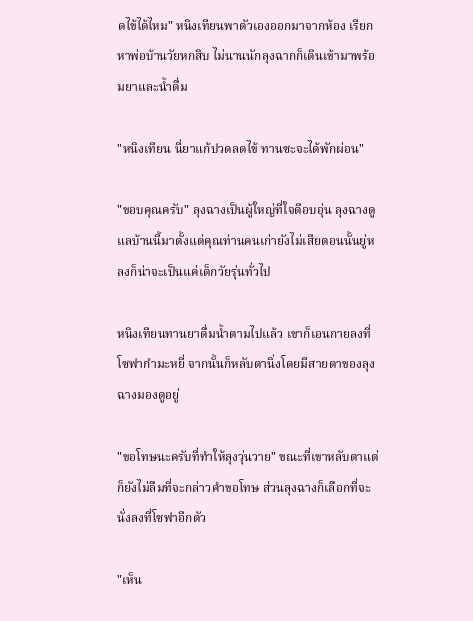ดไข้ได้ไหม" หนิงเทียนพาตัวเองออกมาจากห้อง เรียกหาพ่อบ้านวัยหกสิบ ไม่นานนักลุงฉากก็เดินเข้ามาพร้อมยาและน้ำดื่ม

"หนิงเทียน นี่ยาแก้ปวดลดไข้ ทานซะจะได้พักผ่อน"

"ขอบคุณครับ" ลุงฉางเป็นผู้ใหญ่ที่ใจดีอบอุ่น ลุงฉางดูแลบ้านนี้มาตั้งแต่คุณท่านคนเก่ายังไม่เสียตอนนั้นยู่หลงก็น่าจะเป็นแค่เด็กวัยรุ่นทั่วไป

หนิงเทียนทานยาดื่มน้ำตามไปแล้ว เขาก็เอนกายลงที่โซฟากำมะหยี่ จากนั้นก็หลับตานิ่งโดยมีสายตาของลุงฉางมองดูอยู่

"ขอโทษนะครับที่ทำให้ลุงวุ่นวาย" ขณะที่เขาหลับตาแต่ก็ยังไม่ลืมที่จะกล่าวคำขอโทษ ส่วนลุงฉางก็เลือกที่จะนั่งลงที่โซฟาอีกตัว

"เห็น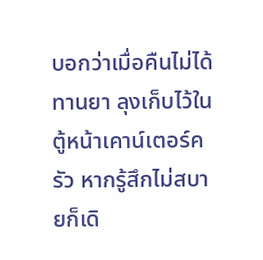บอกว่าเมื่อคืนไม่ได้ทานยา ลุงเก็บไว้ในตู้หน้าเคาน์เตอร์ครัว หากรู้สึกไม่สบายก็เดิ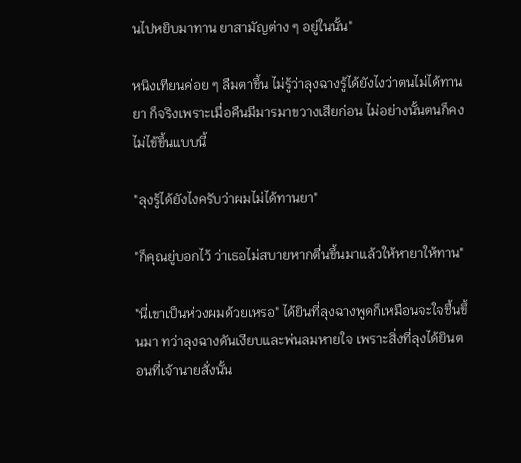นไปหยิบมาทาน ยาสามัญต่าง ๆ อยู่ในนั้น"

หนิงเทียนค่อย ๆ ลืมตาขึ้น ไม่รู้ว่าลุงฉางรู้ได้ยังไงว่าตนไม่ได้ทานยา ก็จริงเพราะเมื่อคืนมีมารมาขวางเสียก่อน ไม่อย่างนั้นตนก็คงไม่ไข้ขึ้นแบบนี้

"ลุงรู้ได้ยังไงครับว่าผมไม่ได้ทานยา"

"ก็คุณยู่บอกไว้ ว่าเธอไม่สบายหากตื่นขึ้นมาแล้วให้หายาให้ทาน"

"นี่เขาเป็นห่วงผมด้วยเหรอ" ได้ยินที่ลุงฉางพูดก็เหมือนจะใจชื้นขึ้นมา ทว่าลุงฉางดันเงียบและพ่นลมหายใจ เพราะสิ่งที่ลุงได้ยินตอนที่เจ้านายสั่งนั้น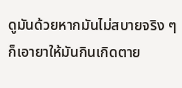ดูมันด้วยหากมันไม่สบายจริง ๆ ก็เอายาให้มันกินเกิดตาย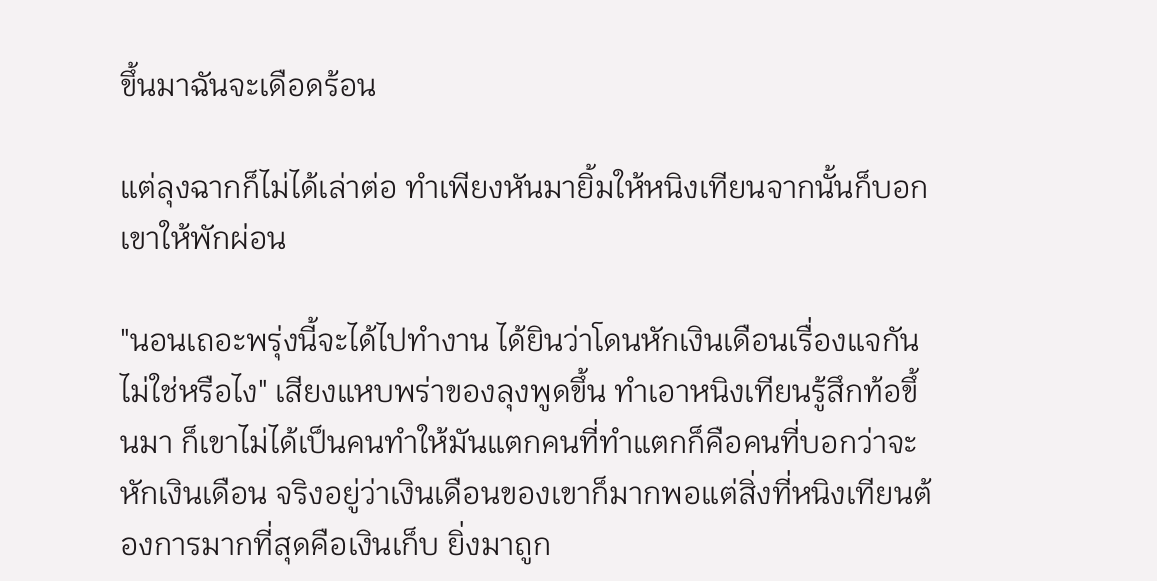ขึ้นมาฉันจะเดือดร้อน

แต่ลุงฉากก็ไม่ได้เล่าต่อ ทำเพียงหันมายิ้มให้หนิงเทียนจากนั้นก็บอกเขาให้พักผ่อน

"นอนเถอะพรุ่งนี้จะได้ไปทำงาน ได้ยินว่าโดนหักเงินเดือนเรื่องแจกันไม่ใช่หรือไง" เสียงแหบพร่าของลุงพูดขึ้น ทำเอาหนิงเทียนรู้สึกท้อขึ้นมา ก็เขาไม่ได้เป็นคนทำให้มันแตกคนที่ทำแตกก็คือคนที่บอกว่าจะหักเงินเดือน จริงอยู่ว่าเงินเดือนของเขาก็มากพอแต่สิ่งที่หนิงเทียนต้องการมากที่สุดคือเงินเก็บ ยิ่งมาถูก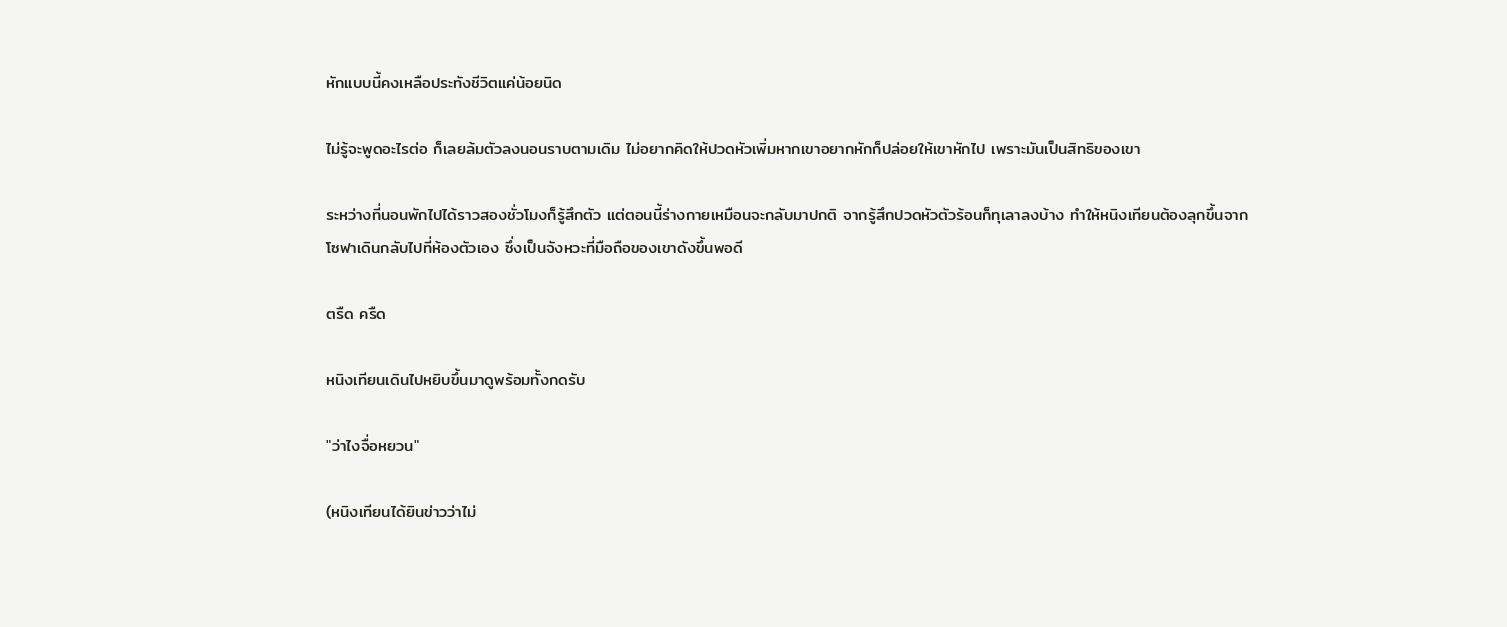หักแบบนี้คงเหลือประทังชีวิตแค่น้อยนิด

ไม่รู้จะพูดอะไรต่อ ก็เลยล้มตัวลงนอนราบตามเดิม ไม่อยากคิดให้ปวดหัวเพิ่มหากเขาอยากหักก็ปล่อยให้เขาหักไป เพราะมันเป็นสิทธิของเขา

ระหว่างที่นอนพักไปได้ราวสองชั่วโมงก็รู้สึกตัว แต่ตอนนี้ร่างกายเหมือนจะกลับมาปกติ จากรู้สึกปวดหัวตัวร้อนก็ทุเลาลงบ้าง ทำให้หนิงเทียนต้องลุกขึ้นจากโซฟาเดินกลับไปที่ห้องตัวเอง ซึ่งเป็นจังหวะที่มือถือของเขาดังขึ้นพอดี

ตรืด ครืด

หนิงเทียนเดินไปหยิบขึ้นมาดูพร้อมทั้งกดรับ

"ว่าไงจื่อหยวน"

(หนิงเทียนได้ยินข่าวว่าไม่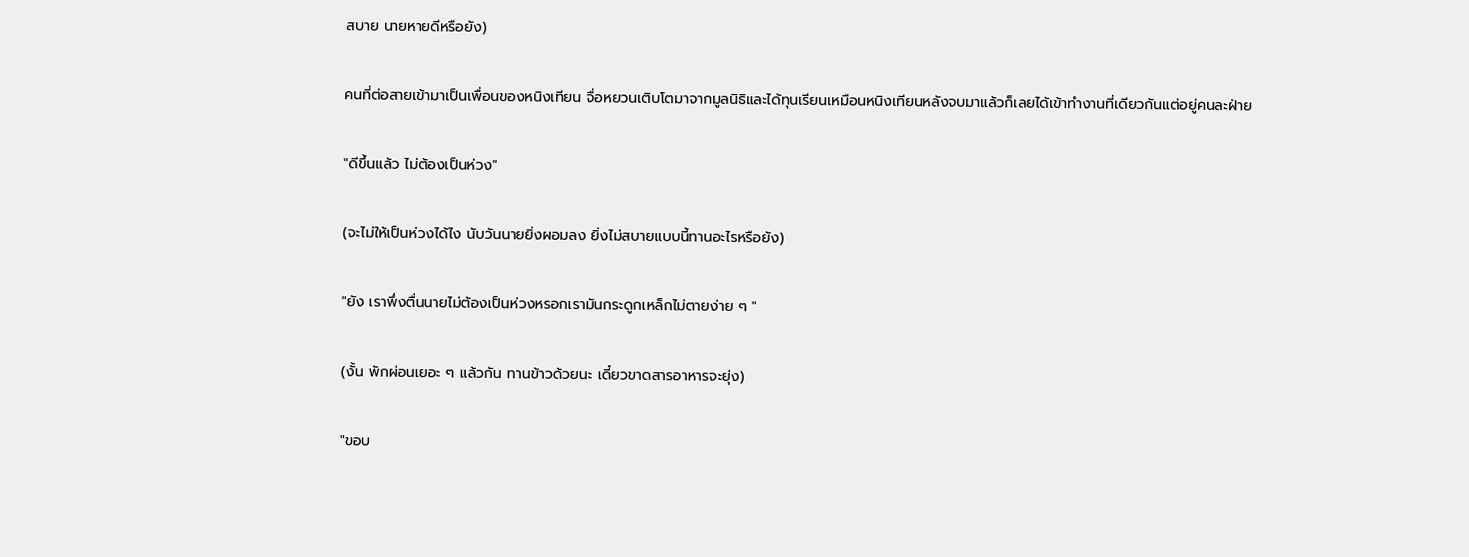สบาย นายหายดีหรือยัง)

คนที่ต่อสายเข้ามาเป็นเพื่อนของหนิงเทียน จื่อหยวนเติบโตมาจากมูลนิธิและได้ทุนเรียนเหมือนหนิงเทียนหลังจบมาแล้วก็เลยได้เข้าทำงานที่เดียวกันแต่อยู่คนละฝ่าย

"ดีขึ้นแล้ว ไม่ต้องเป็นห่วง"

(จะไม่ให้เป็นห่วงได้ไง นับวันนายยิ่งผอมลง ยิ่งไม่สบายแบบนี้ทานอะไรหรือยัง)

"ยัง เราพึ่งตื่นนายไม่ต้องเป็นห่วงหรอกเรามันกระดูกเหล็กไม่ตายง่าย ๆ "

(งั้น พักผ่อนเยอะ ๆ แล้วกัน ทานข้าวด้วยนะ เดี๋ยวขาดสารอาหารจะยุ่ง)

"ขอบ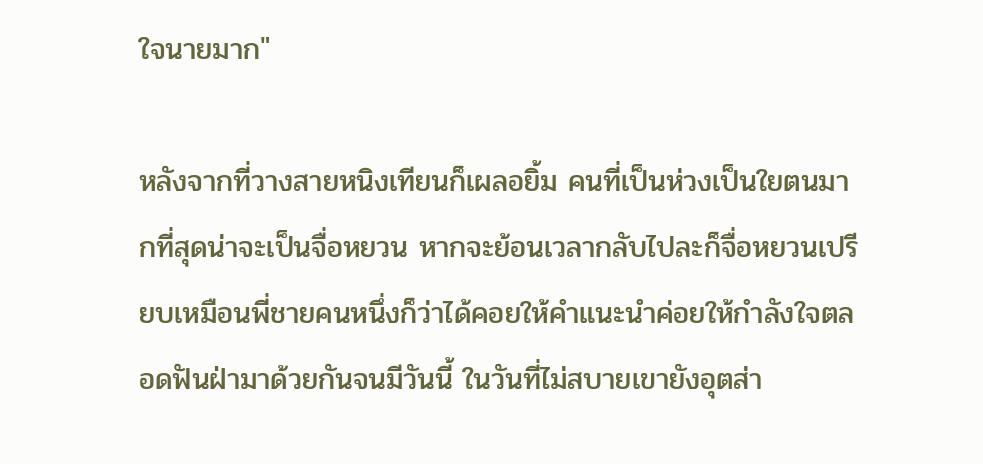ใจนายมาก"

หลังจากที่วางสายหนิงเทียนก็เผลอยิ้ม คนที่เป็นห่วงเป็นใยตนมากที่สุดน่าจะเป็นจื่อหยวน หากจะย้อนเวลากลับไปละก็จื่อหยวนเปรียบเหมือนพี่ชายคนหนึ่งก็ว่าได้คอยให้คำแนะนำค่อยให้กำลังใจตลอดฟันฝ่ามาด้วยกันจนมีวันนี้ ในวันที่ไม่สบายเขายังอุตส่า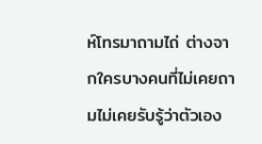ห์โทรมาถามไถ่ ต่างจากใครบางคนที่ไม่เคยถามไม่เคยรับรู้ว่าตัวเอง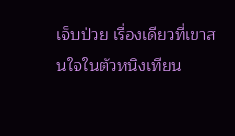เจ็บป่วย เรื่องเดียวที่เขาสนใจในตัวหนิงเทียน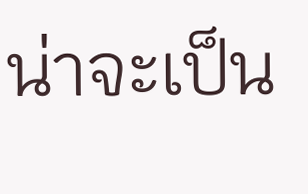น่าจะเป็น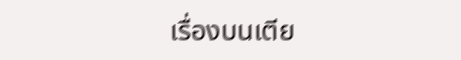เรื่องบนเตีย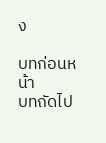ง

บทก่อนหน้า
บทถัดไป